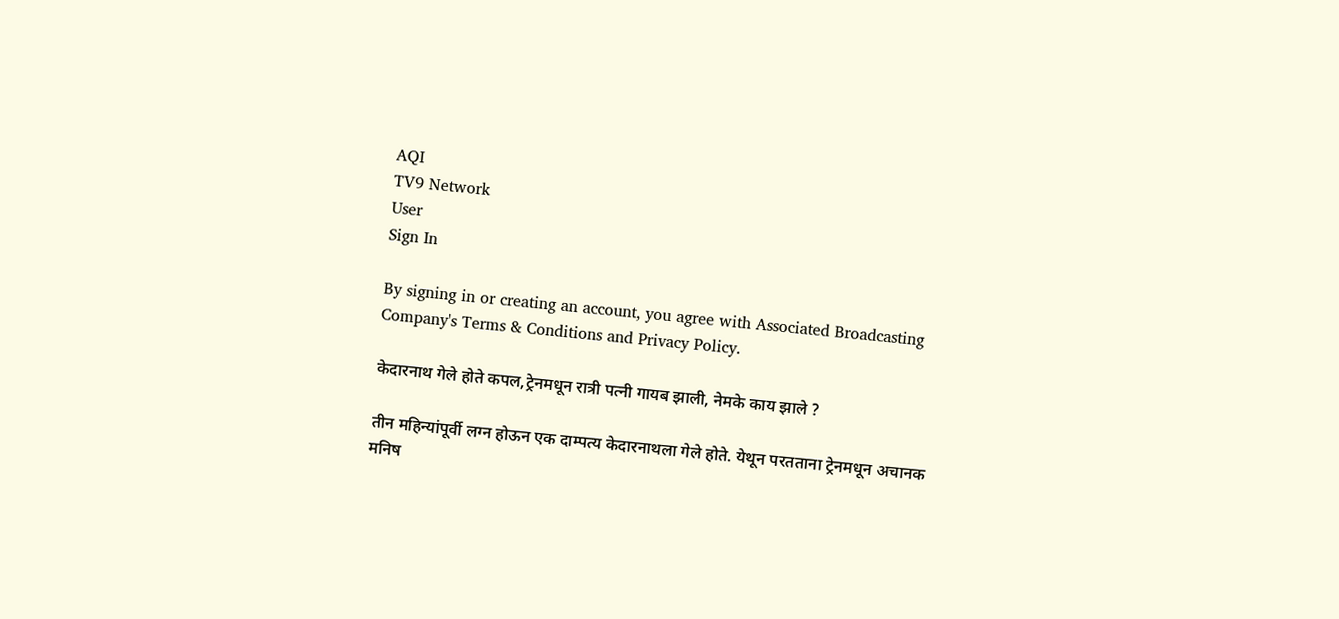AQI
TV9 Network
User
Sign In

By signing in or creating an account, you agree with Associated Broadcasting Company's Terms & Conditions and Privacy Policy.

केदारनाथ गेले होते कपल,ट्रेनमधून रात्री पत्नी गायब झाली, नेमके काय झाले ?

तीन महिन्यांपूर्वी लग्न होऊन एक दाम्पत्य केदारनाथला गेले होते. येथून परतताना ट्रेनमधून अचानक मनिष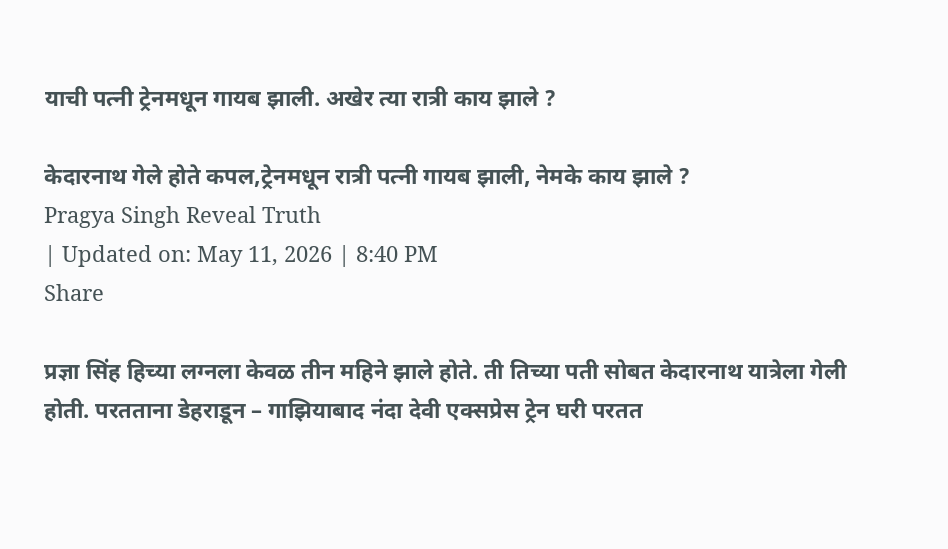याची पत्नी ट्रेनमधून गायब झाली. अखेर त्या रात्री काय झाले ?

केदारनाथ गेले होते कपल,ट्रेनमधून रात्री पत्नी गायब झाली, नेमके काय झाले ?
Pragya Singh Reveal Truth
| Updated on: May 11, 2026 | 8:40 PM
Share

प्रज्ञा सिंह हिच्या लग्नला केवळ तीन महिने झाले होते. ती तिच्या पती सोबत केदारनाथ यात्रेला गेली होती. परतताना डेहराडून – गाझियाबाद नंदा देवी एक्सप्रेस ट्रेन घरी परतत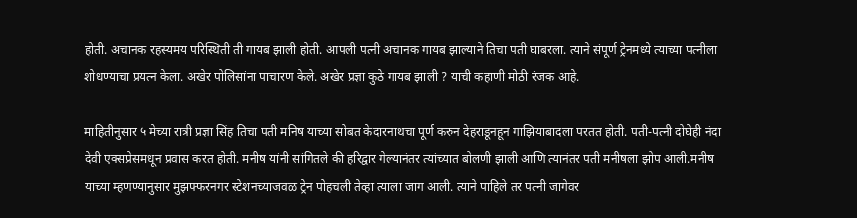होती. अचानक रहस्यमय परिस्थिती ती गायब झाली होती. आपली पत्नी अचानक गायब झाल्याने तिचा पती घाबरला. त्याने संपूर्ण ट्रेनमध्ये त्याच्या पत्नीला शोधण्याचा प्रयत्न केला. अखेर पोलिसांना पाचारण केले. अखेर प्रज्ञा कुठे गायब झाली ? याची कहाणी मोठी रंजक आहे.

माहितीनुसार ५ मेच्या रात्री प्रज्ञा सिंह तिचा पती मनिष याच्या सोबत केदारनाथचा पूर्ण करुन देहराडूनहून गाझियाबादला परतत होती. पती-पत्नी दोघेही नंदा देवी एक्सप्रेसमधून प्रवास करत होती. मनीष यांनी सांगितले की हरिद्वार गेल्यानंतर त्यांच्यात बोलणी झाली आणि त्यानंतर पती मनीषला झोप आली.मनीष याच्या म्हणण्यानुसार मुझफ्फरनगर स्टेशनच्याजवळ ट्रेन पोहचली तेव्हा त्याला जाग आली. त्याने पाहिले तर पत्नी जागेवर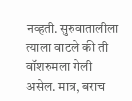नव्हती. सुरुवातालीला त्याला वाटले की ती वॉशरुमला गेली असेल. मात्र, बराच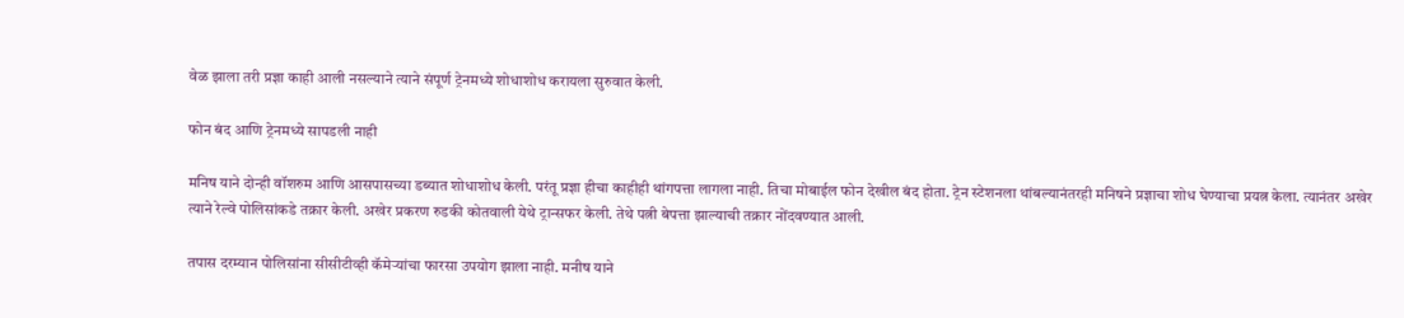वेळ झाला तरी प्रज्ञा काही आली नसल्याने त्याने संपूर्ण ट्रेनमध्ये शोधाशोध करायला सुरुवात केली.

फोन बंद आणि ट्रेनमध्ये सापडली नाही

मनिष याने दोन्ही वॉशरुम आणि आसपासच्या डब्यात शोधाशोध केली. परंतू प्रज्ञा हीचा काहीही थांगपत्ता लागला नाही. तिचा मोबाईल फोन देखील बंद होता. ट्रेन स्टेशनला थांबल्यानंतरही मनिषने प्रज्ञाचा शोध घेण्याचा प्रयत्न केला. त्यानंतर अखेर त्याने रेल्वे पोलिसांकडे तक्रार केली. अखेर प्रकरण रुडकी कोतवाली येथे ट्रान्सफर केली. तेथे पत्नी बेपत्ता झाल्याची तक्रार नोंदवण्यात आली.

तपास दरम्यान पोलिसांना सीसीटीव्ही कॅमेऱ्यांचा फारसा उपयोग झाला नाही. मनीष याने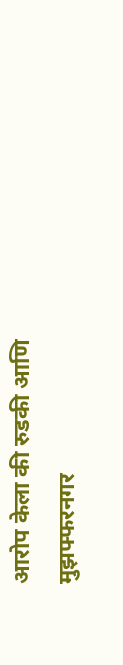आरोप केला की रुडकी आणि मुझफ्फरनगर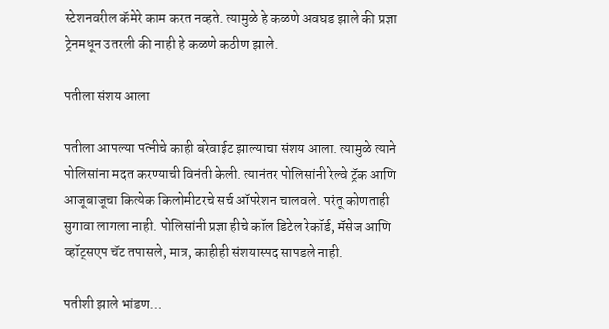स्टेशनवरील कॅमेरे काम करत नव्हते. त्यामुळे हे कळणे अवघड झाले की प्रज्ञा ट्रेनमधून उतरली की नाही हे कळणे कठीण झाले.

पतीला संशय आला

पतीला आपल्या पत्नीचे काही बरेवाईट झाल्याचा संशय आला. त्यामुळे त्याने पोलिसांना मदत करण्याची विनंती केली. त्यानंतर पोलिसांनी रेल्वे ट्रॅक आणि आजूबाजूचा कित्येक किलोमीटरचे सर्च ऑपरेशन चालवले. परंतू कोणताही सुगावा लागला नाही. पोलिसांनी प्रज्ञा हीचे कॉल डिटेल रेकॉर्ड, मॅसेज आणि व्हॉट्सएप चॅट तपासले, मात्र, काहीही संशयास्पद सापडले नाही.

पतीशी झाले भांडण…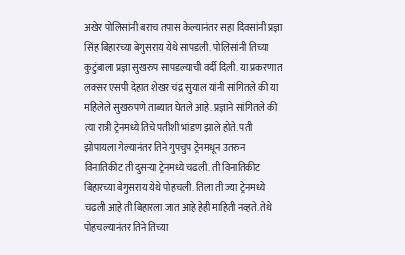अखेर पोलिसांनी बराच तपास केल्यानंतर सहा दिवसांनी प्रज्ञा सिंह बिहारच्या बेगुसराय येथे सापडली. पोलिसांनी तिच्या कुटुंबाला प्रज्ञा सुखरुप सापडल्याची वर्दी दिली. या प्रकरणात लक्सर एसपी देहात शेखर चंद्र सुयाल यांनी सांगितले की या महिलेले सुखरुपणे ताब्यात घेतले आहे. प्रज्ञाने सांगितले की त्या रात्री ट्रेनमध्ये तिचे पतीशी भांडण झाले होते. पती झोपायला गेल्यानंतर तिने गुपचुप ट्रेनमधून उतरुन विनातिकीट ती दुसऱ्या ट्रेनमध्ये चढली. ती विनातिकीट बिहारच्या बेगुसराय येथे पोहचली. तिला ती ज्या ट्रेनमध्ये चढली आहे ती बिहारला जात आहे हेही माहिती नव्हते. तेथे पोहचल्यानंतर तिने तिच्या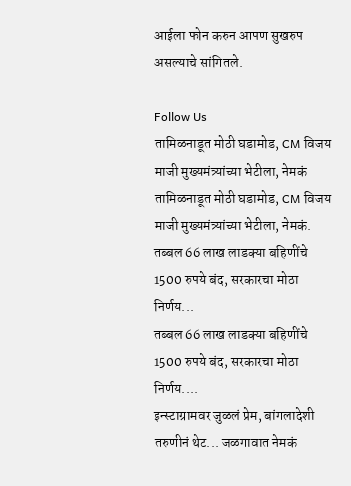आईला फोन करुन आपण सुखरुप असल्याचे सांगितले.

Follow Us
तामिळनाडूत मोठी घडामोड, CM विजय माजी मुख्यमंत्र्यांच्या भेटीला, नेमकं
तामिळनाडूत मोठी घडामोड, CM विजय माजी मुख्यमंत्र्यांच्या भेटीला, नेमकं.
तब्बल 66 लाख लाडक्या बहिणींचे 1500 रुपये बंद, सरकारचा मोठा निर्णय...
तब्बल 66 लाख लाडक्या बहिणींचे 1500 रुपये बंद, सरकारचा मोठा निर्णय....
इन्स्टाग्रामवर जुळलं प्रेम, बांगलादेशी तरुणीनं थेट... जळगावात नेमकं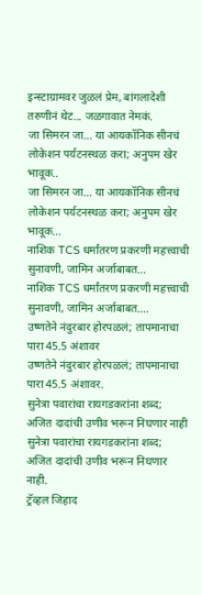इन्स्टाग्रामवर जुळलं प्रेम, बांगलादेशी तरुणीनं थेट... जळगावात नेमकं.
जा सिमरन जा… या आयकॉनिक सीनचं लोकेशन पर्यटनस्थळ करा; अनुपम खेर भावूक..
जा सिमरन जा… या आयकॉनिक सीनचं लोकेशन पर्यटनस्थळ करा; अनुपम खेर भावूक...
नाशिक TCS धर्मांतरण प्रकरणी महत्त्वाची सुनावणी, जामिन अर्जाबाबत...
नाशिक TCS धर्मांतरण प्रकरणी महत्त्वाची सुनावणी, जामिन अर्जाबाबत....
उष्णतेने नंदुरबार होरपळलं; तापमानाचा पारा 45.5 अंशावर
उष्णतेने नंदुरबार होरपळलं; तापमानाचा पारा 45.5 अंशावर.
सुनेत्रा पवारांचा रायगडकरांना शब्द; अजित दादांची उणीव भरून निघणार नाही
सुनेत्रा पवारांचा रायगडकरांना शब्द; अजित दादांची उणीव भरून निघणार नाही.
ट्रॅव्हल जिहाद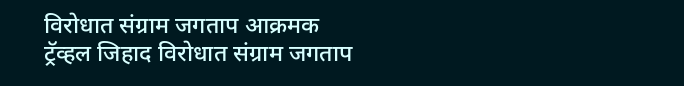विरोधात संग्राम जगताप आक्रमक
ट्रॅव्हल जिहाद विरोधात संग्राम जगताप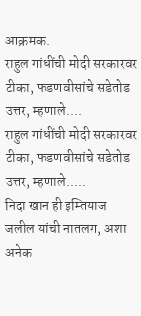आक्रमक.
राहुल गांधींची मोदी सरकारवर टीका, फडणवीसांचे सडेतोड उत्तर, म्हणाले....
राहुल गांधींची मोदी सरकारवर टीका, फडणवीसांचे सडेतोड उत्तर, म्हणाले.....
निदा खान ही इम्तियाज जलील यांची नातलग, अशा अनेक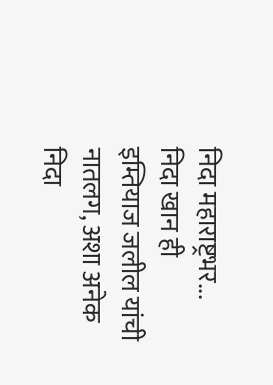निदा महाराष्ट्रभर...
निदा खान ही इम्तियाज जलील यांची नातलग, अशा अनेक निदा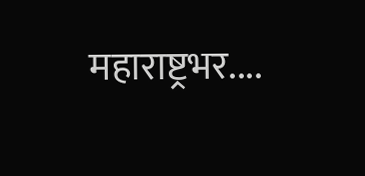महाराष्ट्रभर....